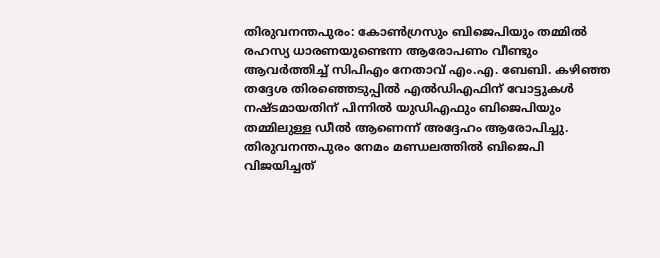തിരുവനന്തപുരം: കോൺഗ്രസും ബിജെപിയും തമ്മിൽ രഹസ്യ ധാരണയുണ്ടെന്ന ആരോപണം വീണ്ടും ആവർത്തിച്ച് സിപിഎം നേതാവ് എം.എ. ബേബി. കഴിഞ്ഞ തദ്ദേശ തിരഞ്ഞെടുപ്പിൽ എൽഡിഎഫിന് വോട്ടുകൾ നഷ്ടമായതിന് പിന്നിൽ യുഡിഎഫും ബിജെപിയും തമ്മിലുള്ള ഡീൽ ആണെന്ന് അദ്ദേഹം ആരോപിച്ചു.
തിരുവനന്തപുരം നേമം മണ്ഡലത്തിൽ ബിജെപി വിജയിച്ചത്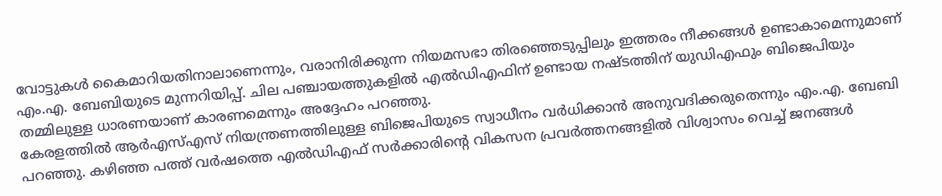വോട്ടുകൾ കൈമാറിയതിനാലാണെന്നും, വരാനിരിക്കുന്ന നിയമസഭാ തിരഞ്ഞെടുപ്പിലും ഇത്തരം നീക്കങ്ങൾ ഉണ്ടാകാമെന്നുമാണ് എം.എ. ബേബിയുടെ മുന്നറിയിപ്പ്. ചില പഞ്ചായത്തുകളിൽ എൽഡിഎഫിന് ഉണ്ടായ നഷ്ടത്തിന് യുഡിഎഫും ബിജെപിയും തമ്മിലുള്ള ധാരണയാണ് കാരണമെന്നും അദ്ദേഹം പറഞ്ഞു.
കേരളത്തിൽ ആർഎസ്എസ് നിയന്ത്രണത്തിലുള്ള ബിജെപിയുടെ സ്വാധീനം വർധിക്കാൻ അനുവദിക്കരുതെന്നും എം.എ. ബേബി പറഞ്ഞു. കഴിഞ്ഞ പത്ത് വർഷത്തെ എൽഡിഎഫ് സർക്കാരിന്റെ വികസന പ്രവർത്തനങ്ങളിൽ വിശ്വാസം വെച്ച് ജനങ്ങൾ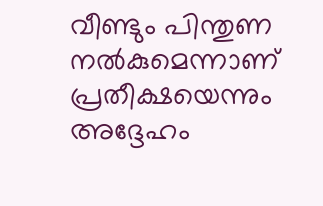വീണ്ടും പിന്തുണ നൽകുമെന്നാണ് പ്രതീക്ഷയെന്നും അദ്ദേഹം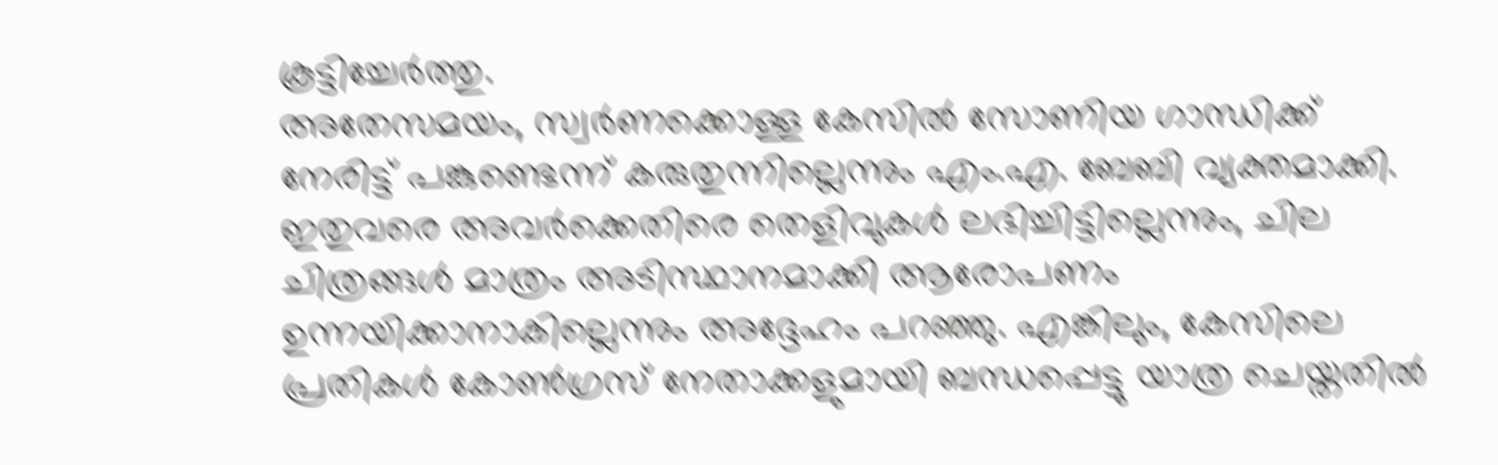കൂട്ടിച്ചേർത്തു.
അതേസമയം, സ്വർണക്കൊള്ള കേസിൽ സോണിയ ഗാന്ധിക്ക് നേരിട്ട് പങ്കുണ്ടെന്ന് കരുതുന്നില്ലെന്നും എം.എ. ബേബി വ്യക്തമാക്കി. ഇതുവരെ അവർക്കെതിരെ തെളിവുകൾ ലഭിച്ചിട്ടില്ലെന്നും, ചില ചിത്രങ്ങൾ മാത്രം അടിസ്ഥാനമാക്കി ആരോപണം ഉന്നയിക്കാനാകില്ലെന്നും അദ്ദേഹം പറഞ്ഞു. എങ്കിലും, കേസിലെ പ്രതികൾ കോൺഗ്രസ് നേതാക്കളുമായി ബന്ധപ്പെട്ടു യാത്ര ചെയ്തതിൽ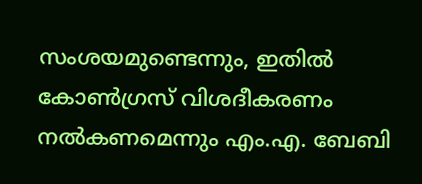സംശയമുണ്ടെന്നും, ഇതിൽ കോൺഗ്രസ് വിശദീകരണം നൽകണമെന്നും എം.എ. ബേബി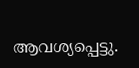ആവശ്യപ്പെട്ടു.